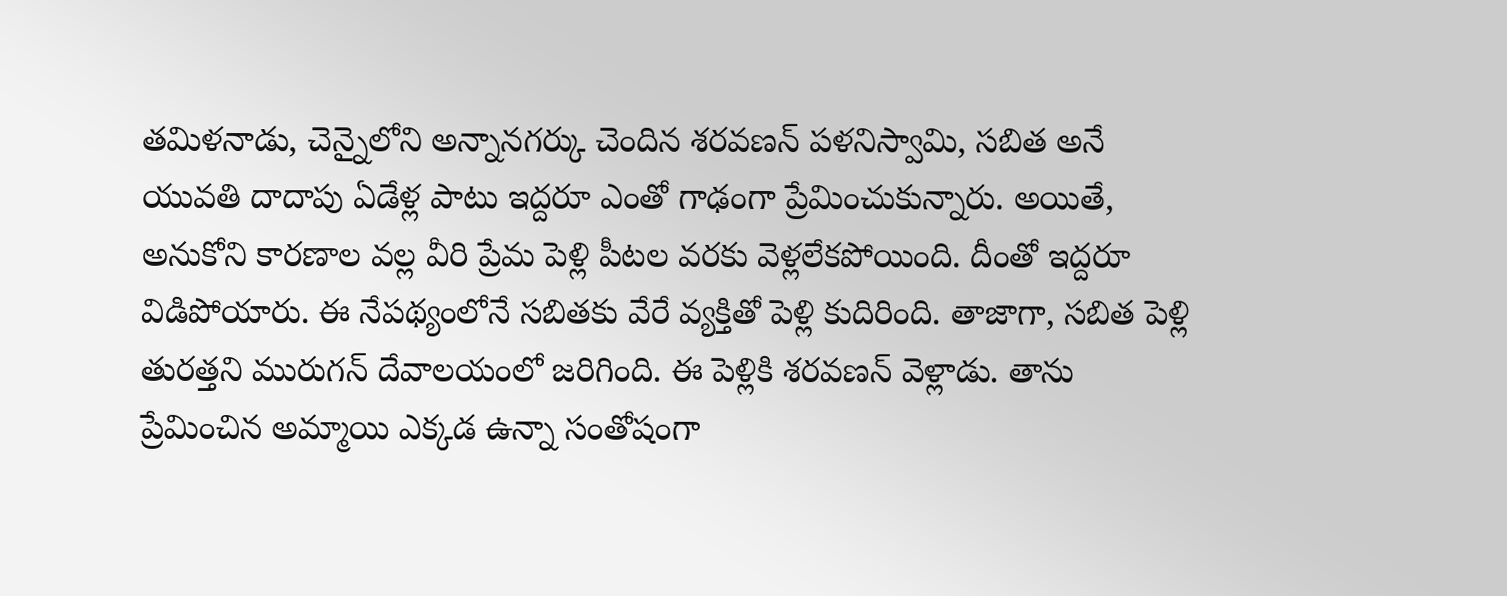తమిళనాడు, చెన్నైలోని అన్నానగర్కు చెందిన శరవణన్ పళనిస్వామి, సబిత అనే యువతి దాదాపు ఏడేళ్ల పాటు ఇద్దరూ ఎంతో గాఢంగా ప్రేమించుకున్నారు. అయితే, అనుకోని కారణాల వల్ల వీరి ప్రేమ పెళ్లి పీటల వరకు వెళ్లలేకపోయింది. దీంతో ఇద్దరూ విడిపోయారు. ఈ నేపథ్యంలోనే సబితకు వేరే వ్యక్తితో పెళ్లి కుదిరింది. తాజాగా, సబిత పెళ్లి తురత్తని మురుగన్ దేవాలయంలో జరిగింది. ఈ పెళ్లికి శరవణన్ వెళ్లాడు. తాను ప్రేమించిన అమ్మాయి ఎక్కడ ఉన్నా సంతోషంగా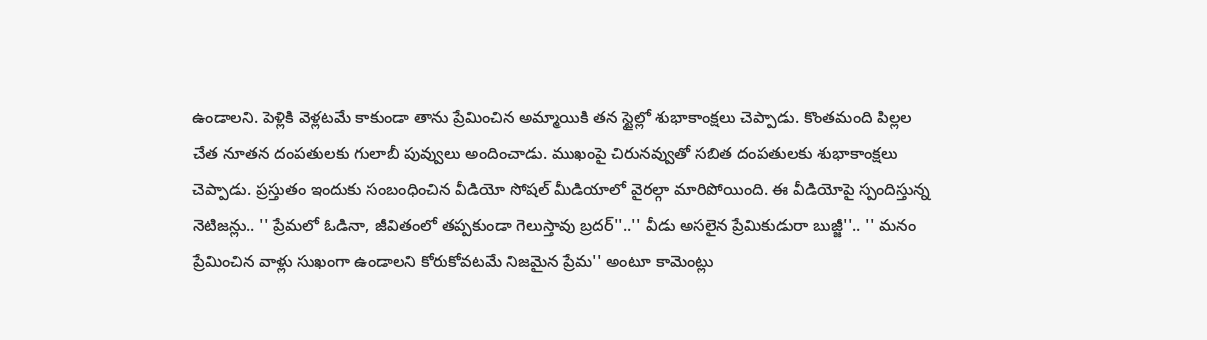ఉండాలని. పెళ్లికి వెళ్లటమే కాకుండా తాను ప్రేమించిన అమ్మాయికి తన స్టైల్లో శుభాకాంక్షలు చెప్పాడు. కొంతమంది పిల్లల చేత నూతన దంపతులకు గులాబీ పువ్వులు అందించాడు. ముఖంపై చిరునవ్వుతో సబిత దంపతులకు శుభాకాంక్షలు చెప్పాడు. ప్రస్తుతం ఇందుకు సంబంధించిన వీడియో సోషల్ మీడియాలో వైరల్గా మారిపోయింది. ఈ వీడియోపై స్పందిస్తున్న నెటిజన్లు.. '' ప్రేమలో ఓడినా, జీవితంలో తప్పకుండా గెలుస్తావు బ్రదర్''..'' వీడు అసలైన ప్రేమికుడురా బుజ్జీ''.. '' మనం ప్రేమించిన వాళ్లు సుఖంగా ఉండాలని కోరుకోవటమే నిజమైన ప్రేమ'' అంటూ కామెంట్లు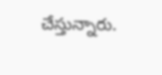చేస్తున్నారు.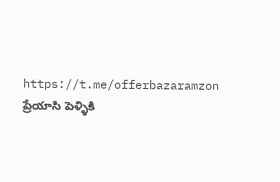https://t.me/offerbazaramzon
ప్రేయాసి పెళ్ళికి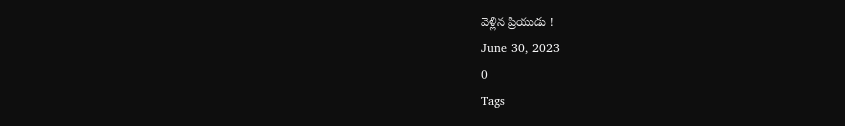వెళ్లిన ప్రియుడు !
June 30, 2023
0
Tags